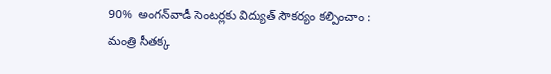90%  అంగన్‌వాడీ సెంటర్లకు విద్యుత్ సౌకర్యం కల్పించాం : మంత్రి సీతక్క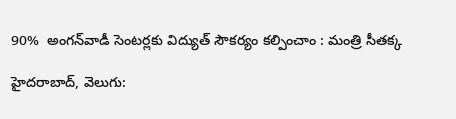90%  అంగన్‌వాడీ సెంటర్లకు విద్యుత్ సౌకర్యం కల్పించాం : మంత్రి సీతక్క

హైదరాబాద్, వెలుగు: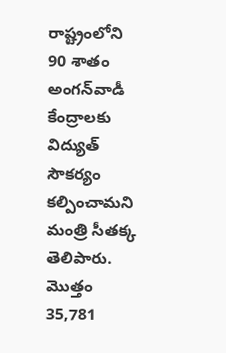రాష్ట్రంలోని 90 శాతం అంగన్‌వాడీ కేంద్రాలకు విద్యుత్ సౌకర్యం కల్పించామని మంత్రి సీతక్క తెలిపారు. మొత్తం 35,781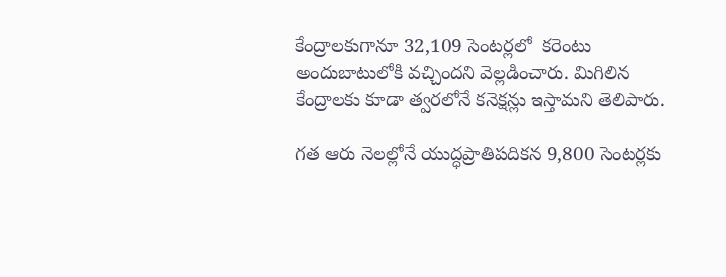కేంద్రాలకుగానూ 32,109 సెంటర్లలో  కరెంటు అందుబాటులోకి వచ్చిందని వెల్లడించారు. మిగిలిన కేంద్రాలకు కూడా త్వరలోనే కనెక్షన్లు ఇస్తామని తెలిపారు.

గత ఆరు నెలల్లోనే యుద్ధప్రాతిపదికన 9,800 సెంటర్లకు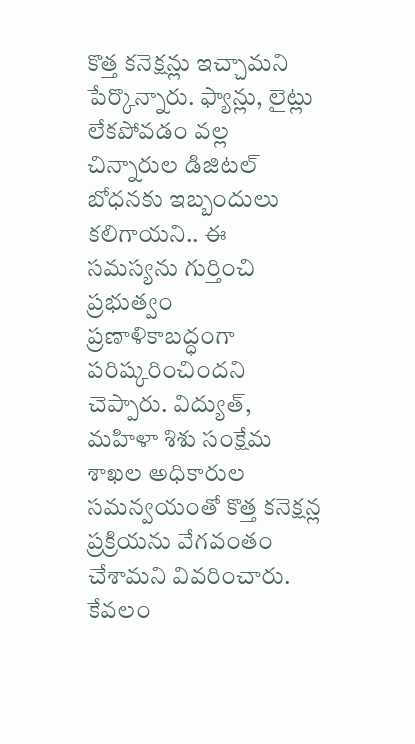కొత్త కనెక్షన్లు ఇచ్చామని పేర్కొన్నారు. ఫ్యాన్లు, లైట్లు లేకపోవడం వల్ల చిన్నారుల డిజిటల్ బోధనకు ఇబ్బందులు కలిగాయని.. ఈ సమస్యను గుర్తించి ప్రభుత్వం ప్రణాళికాబద్ధంగా పరిష్కరించిందని చెప్పారు. విద్యుత్, మహిళా శిశు సంక్షేమ శాఖల అధికారుల సమన్వయంతో కొత్త కనెక్షన్ల ప్రక్రియను వేగవంతం చేశామని వివరించారు. కేవలం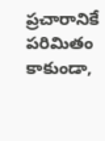ప్రచారానికే పరిమితం కాకుండా,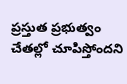ప్రస్తుత ప్రభుత్వం చేతల్లో చూపిస్తోందని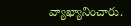వ్యాఖ్యానించారు.